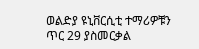ወልድያ ዩኒቨርሲቲ ተማሪዎቹን ጥር 29 ያስመርቃል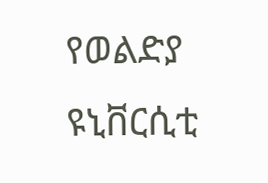የወልድያ ዩኒቨርሲቲ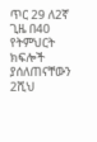ጥር 29 ለ2ኛ ጊዜ በ40 የትምህርት ክፍሎች ያሰለጠናቸውን 2ሺህ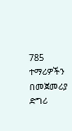785 ተማሪዎችን በመጀመሪያ ድግሪ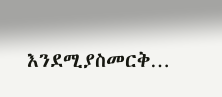እንደሚያስመርቅ…